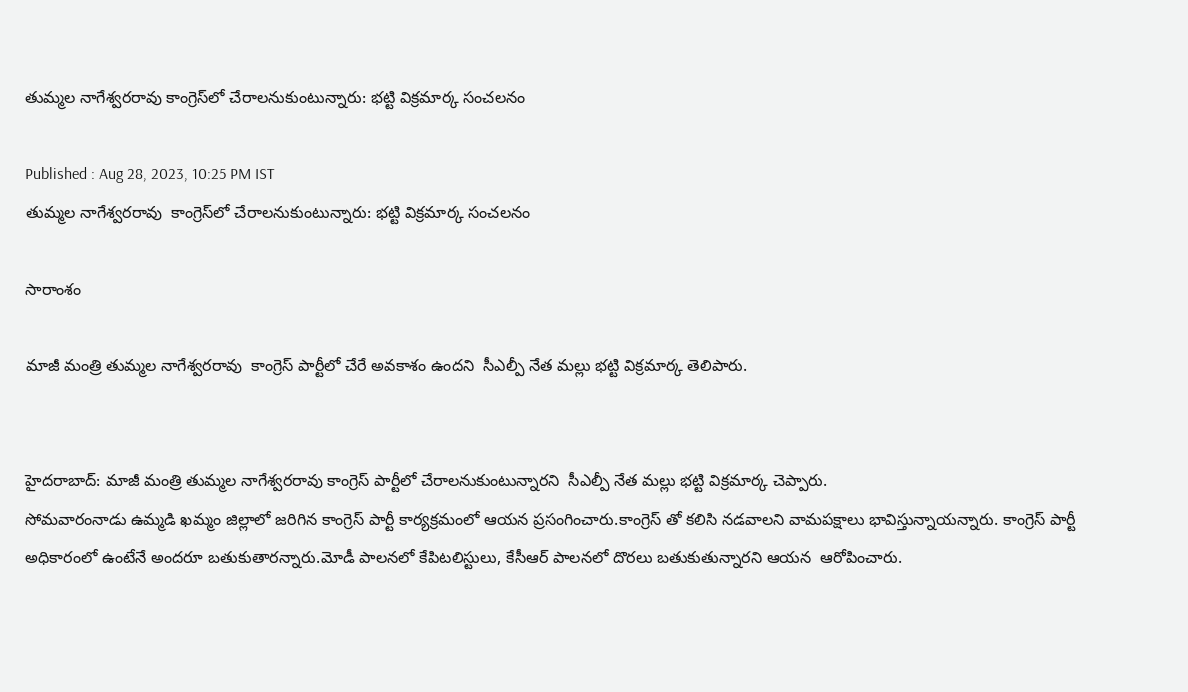తుమ్మల నాగేశ్వరరావు కాంగ్రెస్‌లో చేరాలనుకుంటున్నారు: భట్టి విక్రమార్క సంచలనం

Published : Aug 28, 2023, 10:25 PM IST
తుమ్మల నాగేశ్వరరావు  కాంగ్రెస్‌లో చేరాలనుకుంటున్నారు: భట్టి విక్రమార్క సంచలనం

సారాంశం

మాజీ మంత్రి తుమ్మల నాగేశ్వరరావు  కాంగ్రెస్ పార్టీలో చేరే అవకాశం ఉందని  సీఎల్పీ నేత మల్లు భట్టి విక్రమార్క తెలిపారు.


హైదరాబాద్: మాజీ మంత్రి తుమ్మల నాగేశ్వరరావు కాంగ్రెస్ పార్టీలో చేరాలనుకుంటున్నారని  సీఎల్పీ నేత మల్లు భట్టి విక్రమార్క చెప్పారు.
సోమవారంనాడు ఉమ్మడి ఖమ్మం జిల్లాలో జరిగిన కాంగ్రెస్ పార్టీ కార్యక్రమంలో ఆయన ప్రసంగించారు.కాంగ్రెస్ తో కలిసి నడవాలని వామపక్షాలు భావిస్తున్నాయన్నారు. కాంగ్రెస్ పార్టీ అధికారంలో ఉంటేనే అందరూ బతుకుతారన్నారు.మోడీ పాలనలో కేపిటలిస్టులు, కేసీఆర్ పాలనలో దొరలు బతుకుతున్నారని ఆయన  ఆరోపించారు.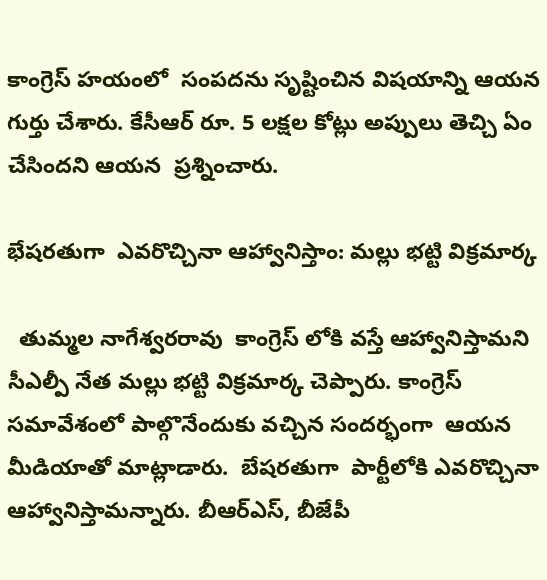కాంగ్రెస్ హయంలో  సంపదను సృష్టించిన విషయాన్ని ఆయన గుర్తు చేశారు. కేసీఆర్ రూ. 5 లక్షల కోట్లు అప్పులు తెచ్చి ఏం చేసిందని ఆయన  ప్రశ్నించారు.

భేషరతుగా  ఎవరొచ్చినా ఆహ్వానిస్తాం: మల్లు భట్టి విక్రమార్క

  తుమ్మల నాగేశ్వరరావు  కాంగ్రెస్ లోకి వస్తే ఆహ్వానిస్తామని  సీఎల్పీ నేత మల్లు భట్టి విక్రమార్క చెప్పారు. కాంగ్రెస్ సమావేశంలో పాల్గొనేందుకు వచ్చిన సందర్భంగా  ఆయన మీడియాతో మాట్లాడారు.  బేషరతుగా  పార్టీలోకి ఎవరొచ్చినా ఆహ్వానిస్తామన్నారు. బీఆర్ఎస్, బీజేపీ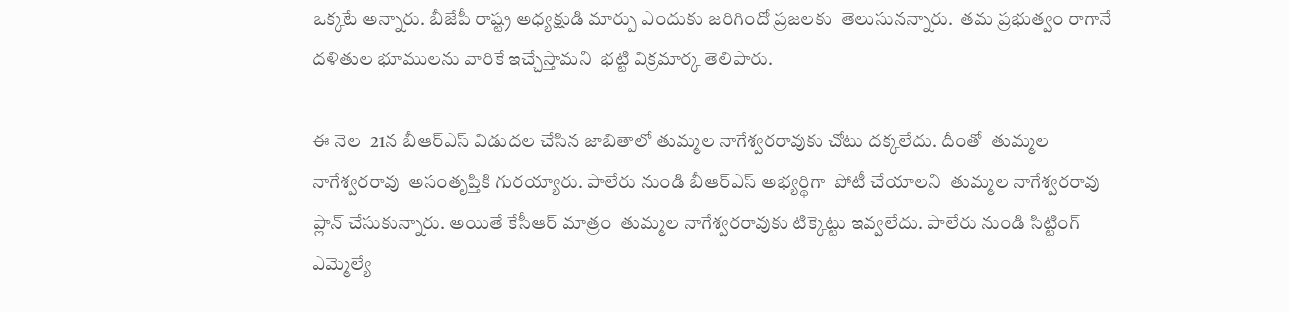ఒక్కటే అన్నారు. బీజేపీ రాష్ట్ర అధ్యక్షుడి మార్పు ఎందుకు జరిగిందో ప్రజలకు  తెలుసునన్నారు.  తమ ప్రభుత్వం రాగానే  దళితుల భూములను వారికే ఇచ్చేస్తామని  భట్టి విక్రమార్క తెలిపారు.

ఈ నెల  21న బీఆర్ఎస్ విడుదల చేసిన జాబితాలో తుమ్మల నాగేశ్వరరావుకు చోటు దక్కలేదు. దీంతో  తుమ్మల నాగేశ్వరరావు  అసంతృప్తికి గురయ్యారు. పాలేరు నుండి బీఆర్ఎస్ అభ్యర్థిగా  పోటీ చేయాలని  తుమ్మల నాగేశ్వరరావు ప్లాన్ చేసుకున్నారు. అయితే కేసీఆర్ మాత్రం  తుమ్మల నాగేశ్వరరావుకు టిక్కెట్టు ఇవ్వలేదు. పాలేరు నుండి సిట్టింగ్ ఎమ్మెల్యే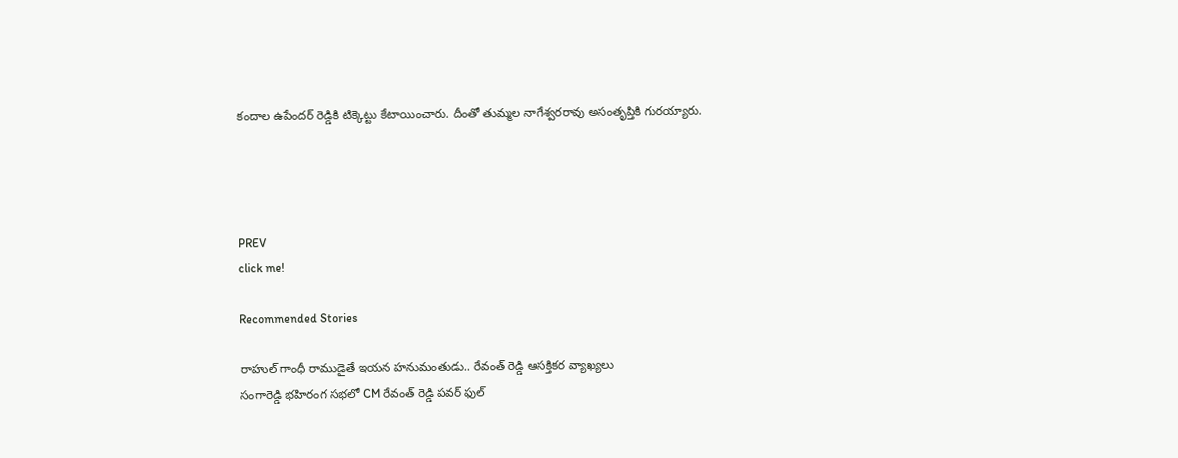కందాల ఉపేందర్ రెడ్డికి టిక్కెట్టు కేటాయించారు. దీంతో తుమ్మల నాగేశ్వరరావు అసంతృప్తికి గురయ్యారు.




PREV
click me!

Recommended Stories

రాహుల్ గాంధీ రాముడైతే ఇయన హనుమంతుడు.. రేవంత్ రెడ్డి ఆసక్తికర వ్యాఖ్యలు
సంగారెడ్డి భహిరంగ సభలో CM రేవంత్ రెడ్డి పవర్ ఫుల్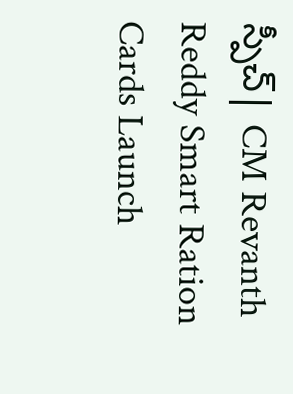స్పీచ్| CM Revanth Reddy Smart Ration Cards Launch